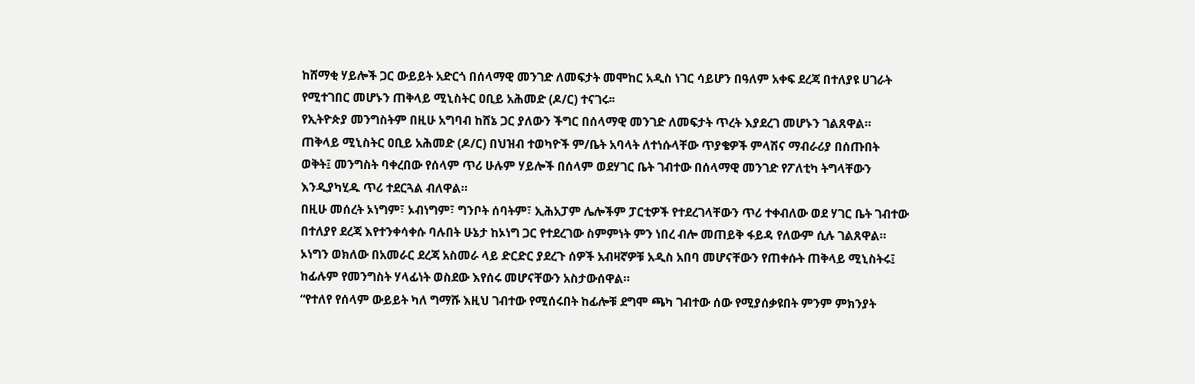ከሸማቂ ሃይሎች ጋር ውይይት አድርጎ በሰላማዊ መንገድ ለመፍታት መሞከር አዲስ ነገር ሳይሆን በዓለም አቀፍ ደረጃ በተለያዩ ሀገራት የሚተገበር መሆኑን ጠቅላይ ሚኒስትር ዐቢይ አሕመድ (ዶ/ር) ተናገሩ፡፡
የኢትዮጵያ መንግስትም በዚሁ አግባብ ከሸኔ ጋር ያለውን ችግር በሰላማዊ መንገድ ለመፍታት ጥረት እያደረገ መሆኑን ገልጸዋል።
ጠቅላይ ሚኒስትር ዐቢይ አሕመድ (ዶ/ር) በህዝብ ተወካዮች ም/ቤት አባላት ለተነሱላቸው ጥያቄዎች ምላሽና ማብራሪያ በሰጡበት ወቅት፤ መንግስት ባቀረበው የሰላም ጥሪ ሁሉም ሃይሎች በሰላም ወደሃገር ቤት ገብተው በሰላማዊ መንገድ የፖለቲካ ትግላቸውን እንዲያካሂዱ ጥሪ ተደርጓል ብለዋል።
በዚሁ መሰረት ኦነግም፣ ኦብነግም፣ ግንቦት ሰባትም፣ ኢሕአፓም ሌሎችም ፓርቲዎች የተደረገላቸውን ጥሪ ተቀብለው ወደ ሃገር ቤት ገብተው በተለያየ ደረጃ እየተንቀሳቀሱ ባሉበት ሁኔታ ከኦነግ ጋር የተደረገው ስምምነት ምን ነበረ ብሎ መጠይቅ ፋይዳ የለውም ሲሉ ገልጸዋል።
ኦነግን ወክለው በአመራር ደረጃ አስመራ ላይ ድርድር ያደረጉ ሰዎች አብዛኛዎቹ አዲስ አበባ መሆናቸውን የጠቀሱት ጠቅላይ ሚኒስትሩ፤ ከፊሉም የመንግስት ሃላፊነት ወስደው እየሰሩ መሆናቸውን አስታውሰዋል።
“የተለየ የሰላም ውይይት ካለ ግማሹ እዚህ ገብተው የሚሰሩበት ከፊሎቹ ደግሞ ጫካ ገብተው ሰው የሚያሰቃዩበት ምንም ምክንያት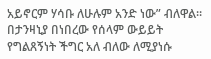አይኖርም ሃሳቡ ለሁሉም አንድ ነው” ብለዋል።
በታንዛኒያ በነበረው የሰላም ውይይት የግልጸኝነት ችግር አለ ብለው ለሚያነሱ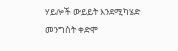ሃይሎች ውይይት እንደሚካሄድ መንግስት ቀድሞ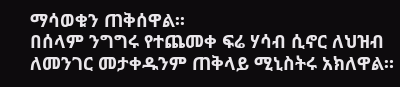ማሳወቁን ጠቅሰዋል፡፡
በሰላም ንግግሩ የተጨመቀ ፍሬ ሃሳብ ሲኖር ለህዝብ ለመንገር መታቀዱንም ጠቅላይ ሚኒስትሩ አክለዋል።